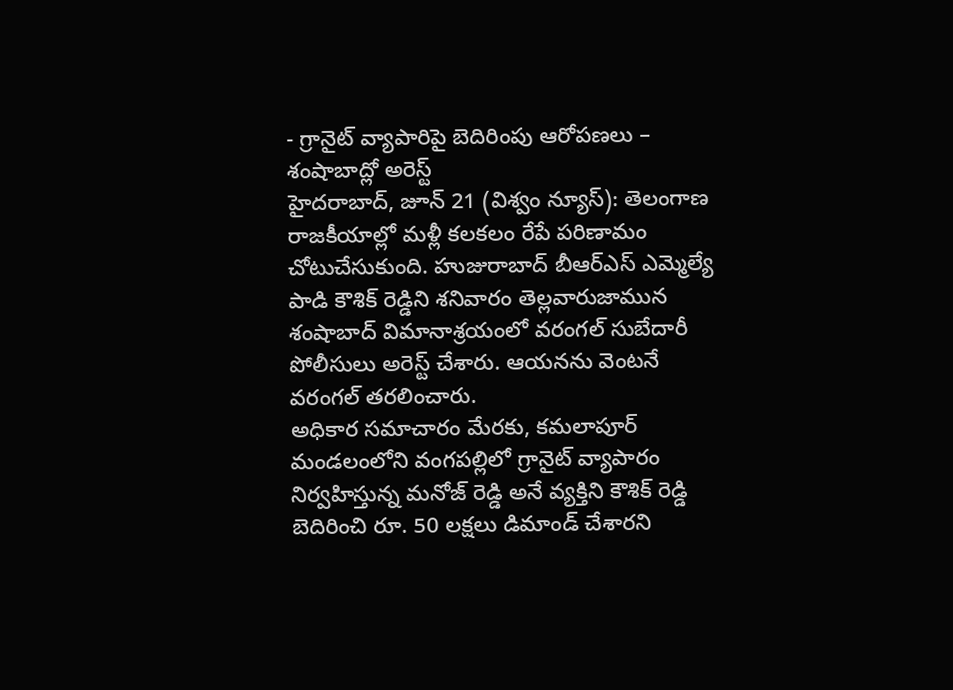- గ్రానైట్ వ్యాపారిపై బెదిరింపు ఆరోపణలు – శంషాబాద్లో అరెస్ట్
హైదరాబాద్, జూన్ 21 (విశ్వం న్యూస్): తెలంగాణ రాజకీయాల్లో మళ్లీ కలకలం రేపే పరిణామం చోటుచేసుకుంది. హుజురాబాద్ బీఆర్ఎస్ ఎమ్మెల్యే పాడి కౌశిక్ రెడ్డిని శనివారం తెల్లవారుజామున శంషాబాద్ విమానాశ్రయంలో వరంగల్ సుబేదారీ పోలీసులు అరెస్ట్ చేశారు. ఆయనను వెంటనే వరంగల్ తరలించారు.
అధికార సమాచారం మేరకు, కమలాపూర్ మండలంలోని వంగపల్లిలో గ్రానైట్ వ్యాపారం నిర్వహిస్తున్న మనోజ్ రెడ్డి అనే వ్యక్తిని కౌశిక్ రెడ్డి బెదిరించి రూ. 50 లక్షలు డిమాండ్ చేశారని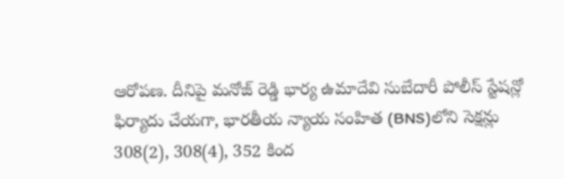ఆరోపణ. దీనిపై మనోజ్ రెడ్డి భార్య ఉమాదేవి సుబేదారీ పోలీస్ స్టేషన్లో ఫిర్యాదు చేయగా, భారతీయ న్యాయ సంహిత (BNS)లోని సెక్షన్లు 308(2), 308(4), 352 కింద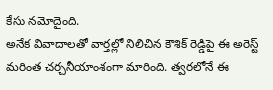కేసు నమోదైంది.
అనేక వివాదాలతో వార్తల్లో నిలిచిన కౌశిక్ రెడ్డిపై ఈ అరెస్ట్ మరింత చర్చనీయాంశంగా మారింది. త్వరలోనే ఈ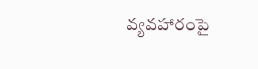వ్యవహారంపై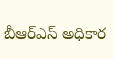బీఆర్ఎస్ అధికార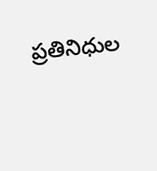ప్రతినిధుల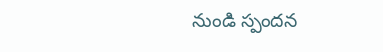నుండి స్పందన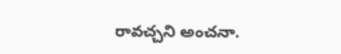రావచ్చని అంచనా.